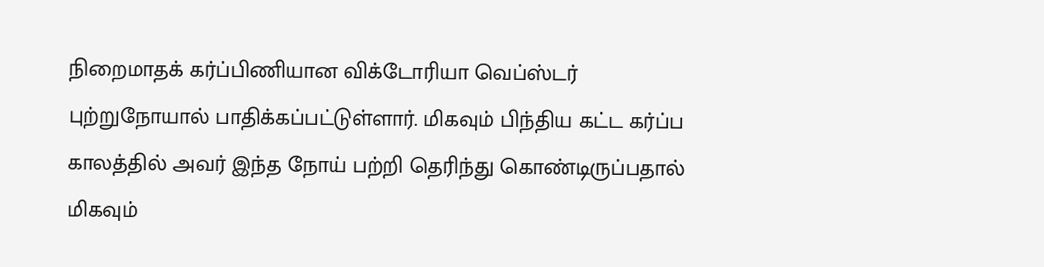நிறைமாதக் கர்ப்பிணியான விக்டோரியா வெப்ஸ்டர் புற்றுநோயால் பாதிக்கப்பட்டுள்ளார். மிகவும் பிந்திய கட்ட கர்ப்ப காலத்தில் அவர் இந்த நோய் பற்றி தெரிந்து கொண்டிருப்பதால் மிகவும்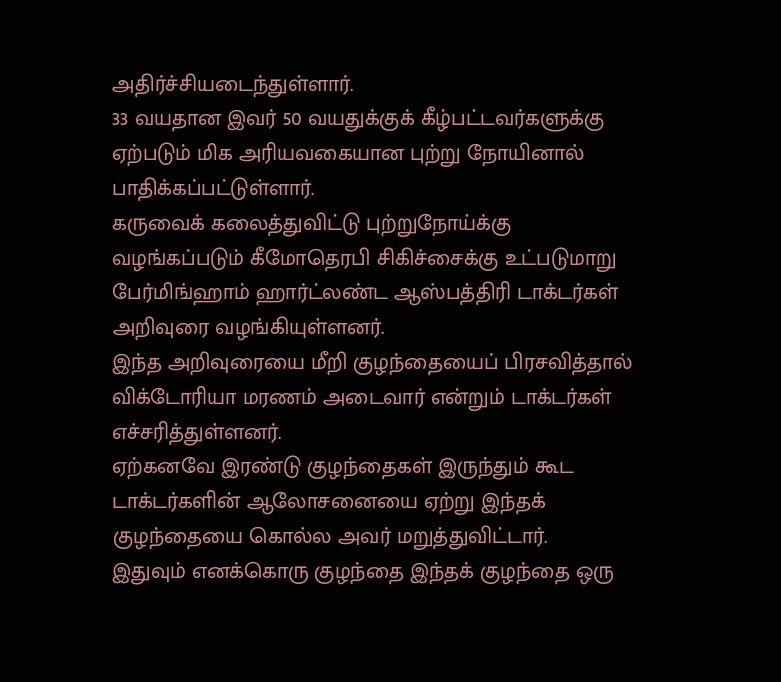அதிர்ச்சியடைந்துள்ளார்.
33 வயதான இவர் 50 வயதுக்குக் கீழ்பட்டவர்களுக்கு ஏற்படும் மிக அரியவகையான புற்று நோயினால் பாதிக்கப்பட்டுள்ளார்.
கருவைக் கலைத்துவிட்டு புற்றுநோய்க்கு வழங்கப்படும் கீமோதெரபி சிகிச்சைக்கு உட்படுமாறு பேர்மிங்ஹாம் ஹார்ட்லண்ட ஆஸ்பத்திரி டாக்டர்கள் அறிவுரை வழங்கியுள்ளனர்.
இந்த அறிவுரையை மீறி குழந்தையைப் பிரசவித்தால் விக்டோரியா மரணம் அடைவார் என்றும் டாக்டர்கள் எச்சரித்துள்ளனர்.
ஏற்கனவே இரண்டு குழந்தைகள் இருந்தும் கூட டாக்டர்களின் ஆலோசனையை ஏற்று இந்தக் குழந்தையை கொல்ல அவர் மறுத்துவிட்டார்.
இதுவும் எனக்கொரு குழந்தை இந்தக் குழந்தை ஒரு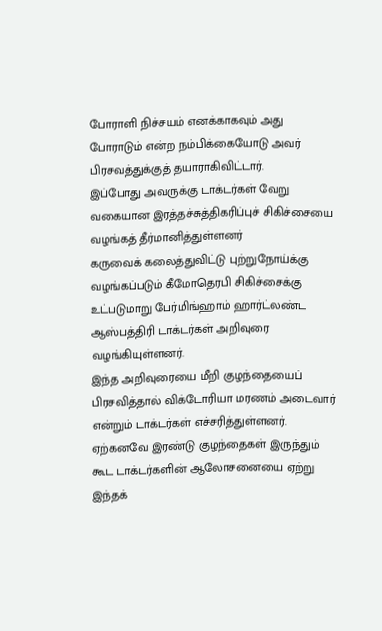போராளி நிச்சயம் எனக்காகவும் அது போராடும் என்ற நம்பிக்கையோடு அவர் பிரசவத்துக்குத் தயாராகிவிட்டார்.
இப்போது அவருக்கு டாக்டர்கள் வேறு வகையான இரத்தச்சுத்திகரிப்புச் சிகிச்சையை வழங்கத் தீர்மானித்துள்ளனர்
கருவைக் கலைத்துவிட்டு புற்றுநோய்க்கு வழங்கப்படும் கீமோதெரபி சிகிச்சைக்கு உட்படுமாறு பேர்மிங்ஹாம் ஹார்ட்லண்ட ஆஸ்பத்திரி டாக்டர்கள் அறிவுரை வழங்கியுள்ளனர்.
இந்த அறிவுரையை மீறி குழந்தையைப் பிரசவித்தால் விக்டோரியா மரணம் அடைவார் என்றும் டாக்டர்கள் எச்சரித்துள்ளனர்.
ஏற்கனவே இரண்டு குழந்தைகள் இருந்தும் கூட டாக்டர்களின் ஆலோசனையை ஏற்று இந்தக்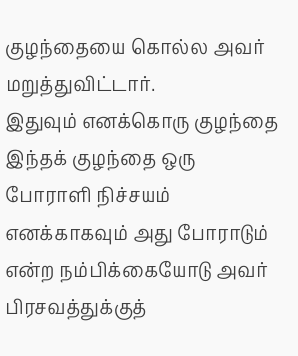குழந்தையை கொல்ல அவர் மறுத்துவிட்டார்.
இதுவும் எனக்கொரு குழந்தை இந்தக் குழந்தை ஒரு போராளி நிச்சயம் எனக்காகவும் அது போராடும் என்ற நம்பிக்கையோடு அவர் பிரசவத்துக்குத்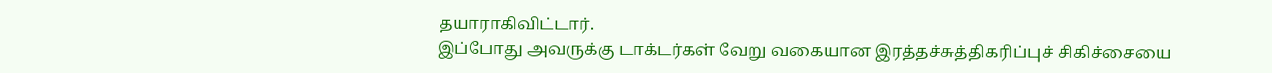தயாராகிவிட்டார்.
இப்போது அவருக்கு டாக்டர்கள் வேறு வகையான இரத்தச்சுத்திகரிப்புச் சிகிச்சையை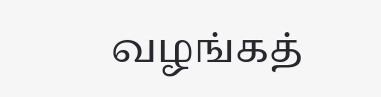வழங்கத்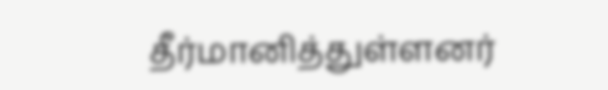தீர்மானித்துள்ளனர்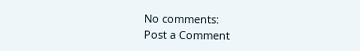No comments:
Post a Comment